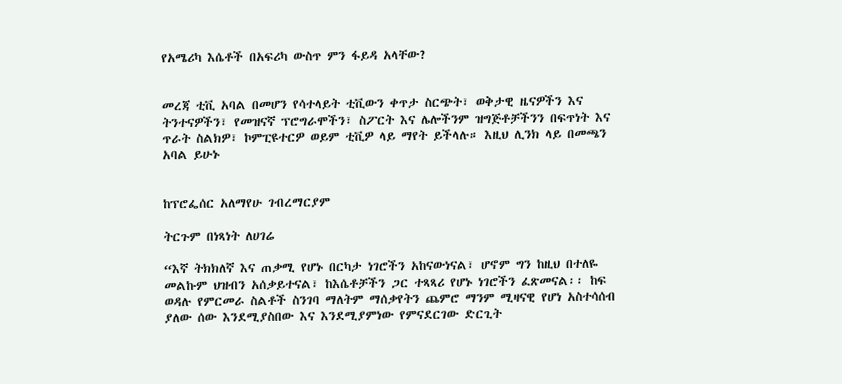የአሜሪካ እሴቶች በአፍሪካ ውስጥ ምን ፋይዳ አላቸው?


መረጃ ቲቪ አባል በመሆን የሳተላይት ቲቪውን ቀጥታ ስርጭት፣ ወቅታዊ ዜናዎችን እና ትንተናዎችን፣ የመዝናኛ ፕሮግራሞችን፣ ስፖርት እና ሌሎችንም ዝግጅቶቻችንን በፍጥነት እና ጥራት ስልክዎ፣ ኮምፒዩተርዎ ወይም ቲቪዎ ላይ ማየት ይችላሉ። እዚህ ሊንክ ላይ በመጫን አባል ይሁኑ


ከፕሮፌሰር አለማየሁ ገብረማርያም

ትርጉም በነጻነት ለሀገሬ

“እኛ ትክክለኛ እና ጠቃሚ የሆኑ በርካታ ነገሮችን አከናውነናል፣ ሆኖም ግን ከዚህ በተለዬ መልኩም ህዝብን አሰቃይተናል፣ ከእሴቶቻችን ጋር ተጻጻሪ የሆኑ ነገሮችን ፈጽመናል፡፡ ከፍ ወዳሉ የምርመራ ስልቶች ስንገባ ማለትም ማሰቃየትን ጨምሮ ማንም ሚዛናዊ የሆነ አስተሳሰብ ያለው ሰው እንደሚያስበው እና እንደሚያምነው የምናደርገው ድርጊት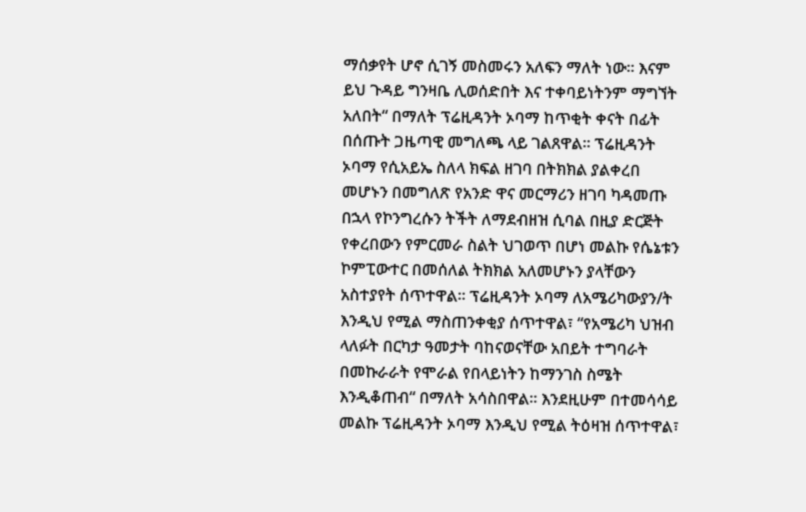ማሰቃየት ሆኖ ሲገኝ መስመሩን አለፍን ማለት ነው፡፡ እናም ይህ ጉዳይ ግንዛቤ ሊወሰድበት እና ተቀባይነትንም ማግኘት አለበት“ በማለት ፕሬዚዳንት ኦባማ ከጥቂት ቀናት በፊት በሰጡት ጋዜጣዊ መግለጫ ላይ ገልጸዋል፡፡ ፕሬዚዳንት ኦባማ የሲአይኤ ስለላ ክፍል ዘገባ በትክክል ያልቀረበ መሆኑን በመግለጽ የአንድ ዋና መርማሪን ዘገባ ካዳመጡ በኋላ የኮንግረሱን ትችት ለማደብዘዝ ሲባል በዚያ ድርጅት የቀረበውን የምርመራ ስልት ህገወጥ በሆነ መልኩ የሴኔቱን ኮምፒውተር በመሰለል ትክክል አለመሆኑን ያላቸውን አስተያየት ሰጥተዋል፡፡ ፕሬዚዳንት ኦባማ ለአሜሪካውያን/ት እንዲህ የሚል ማስጠንቀቂያ ሰጥተዋል፣ “የአሜሪካ ህዝብ ላለፉት በርካታ ዓመታት ባከናወናቸው አበይት ተግባራት በመኩራራት የሞራል የበላይነትን ከማንገስ ስሜት እንዲቆጠብ“ በማለት አሳስበዋል፡፡ እንደዚሁም በተመሳሳይ መልኩ ፕሬዚዳንት ኦባማ እንዲህ የሚል ትዕዛዝ ሰጥተዋል፣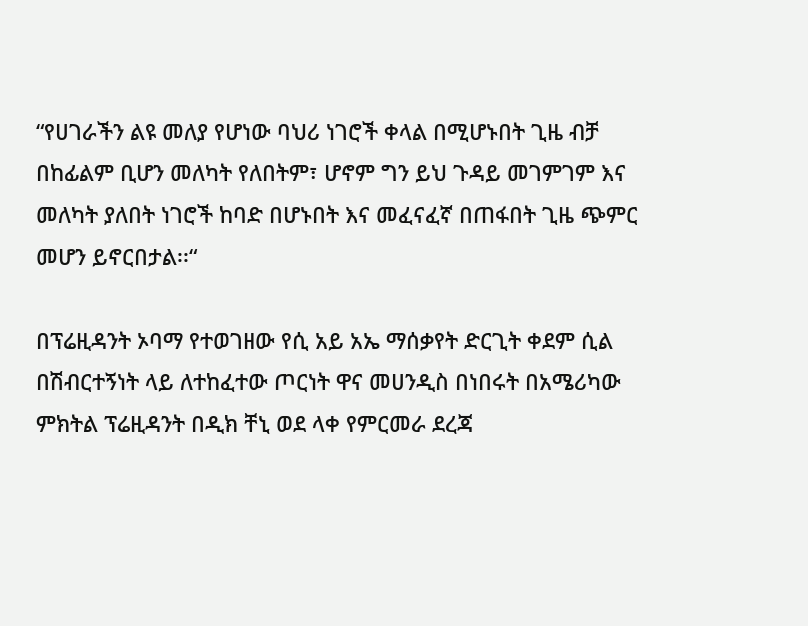“የሀገራችን ልዩ መለያ የሆነው ባህሪ ነገሮች ቀላል በሚሆኑበት ጊዜ ብቻ በከፊልም ቢሆን መለካት የለበትም፣ ሆኖም ግን ይህ ጉዳይ መገምገም እና መለካት ያለበት ነገሮች ከባድ በሆኑበት እና መፈናፈኛ በጠፋበት ጊዜ ጭምር መሆን ይኖርበታል፡፡“

በፕሬዚዳንት ኦባማ የተወገዘው የሲ አይ አኤ ማሰቃየት ድርጊት ቀደም ሲል በሽብርተኝነት ላይ ለተከፈተው ጦርነት ዋና መሀንዲስ በነበሩት በአሜሪካው ምክትል ፕሬዚዳንት በዲክ ቸኒ ወደ ላቀ የምርመራ ደረጃ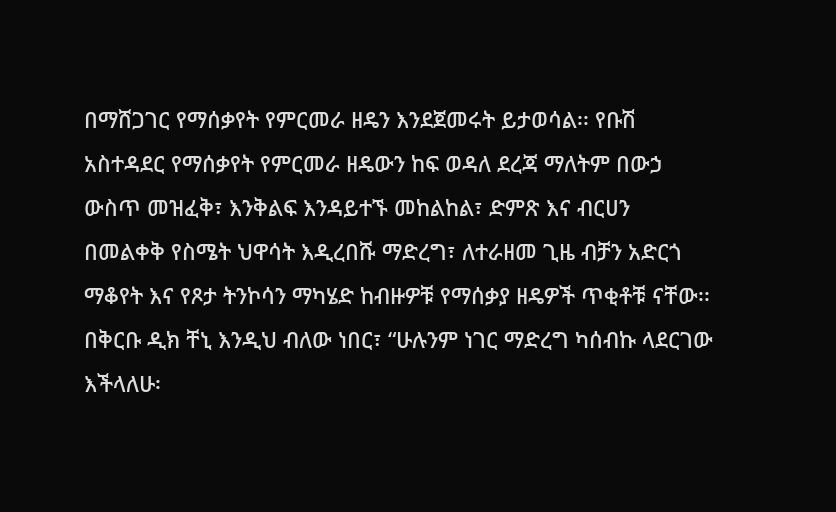በማሸጋገር የማሰቃየት የምርመራ ዘዴን እንደጀመሩት ይታወሳል፡፡ የቡሽ አስተዳደር የማሰቃየት የምርመራ ዘዴውን ከፍ ወዳለ ደረጃ ማለትም በውኃ ውስጥ መዝፈቅ፣ እንቅልፍ እንዳይተኙ መከልከል፣ ድምጽ እና ብርሀን በመልቀቅ የስሜት ህዋሳት እዲረበሹ ማድረግ፣ ለተራዘመ ጊዜ ብቻን አድርጎ ማቆየት እና የጾታ ትንኮሳን ማካሄድ ከብዙዎቹ የማሰቃያ ዘዴዎች ጥቂቶቹ ናቸው፡፡ በቅርቡ ዲክ ቸኒ እንዲህ ብለው ነበር፣ “ሁሉንም ነገር ማድረግ ካሰብኩ ላደርገው እችላለሁ፡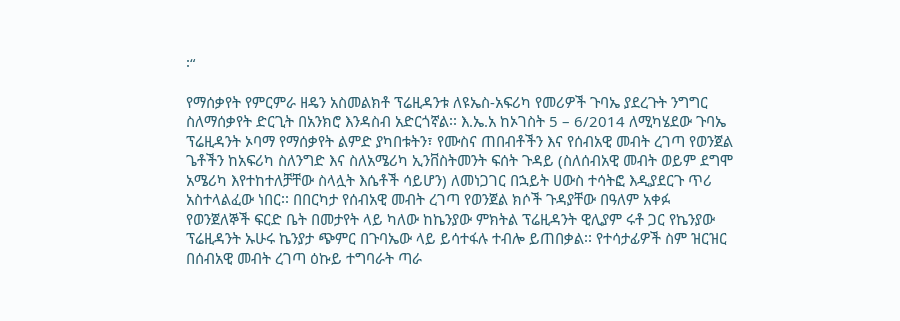፡“

የማሰቃየት የምርምራ ዘዴን አስመልክቶ ፕሬዚዳንቱ ለዩኤስ-አፍሪካ የመሪዎች ጉባኤ ያደረጉት ንግግር ስለማሰቃየት ድርጊት በአንክሮ እንዳስብ አድርጎኛል፡፡ እ.ኤ.አ ከኦገስት 5 – 6/2014 ለሚካሄደው ጉባኤ ፕሬዚዳንት ኦባማ የማሰቃየት ልምድ ያካበቱትን፣ የሙስና ጠበብቶችን እና የሰብአዊ መብት ረገጣ የወንጀል ጌቶችን ከአፍሪካ ስለንግድ እና ስለአሜሪካ ኢንቨስትመንት ፍሰት ጉዳይ (ስለሰብአዊ መብት ወይም ደግሞ አሜሪካ እየተከተለቻቸው ስላሏት እሴቶች ሳይሆን) ለመነጋገር በኋይት ሀውስ ተሳትፎ እዲያደርጉ ጥሪ አስተላልፈው ነበር፡፡ በበርካታ የሰብአዊ መብት ረገጣ የወንጀል ክሶች ጉዳያቸው በዓለም አቀፉ የወንጀለኞች ፍርድ ቤት በመታየት ላይ ካለው ከኬንያው ምክትል ፕሬዚዳንት ዊሊያም ሩቶ ጋር የኬንያው ፕሬዚዳንት ኡሁሩ ኬንያታ ጭምር በጉባኤው ላይ ይሳተፋሉ ተብሎ ይጠበቃል፡፡ የተሳታፊዎች ስም ዝርዝር በሰብአዊ መብት ረገጣ ዕኩይ ተግባራት ጣራ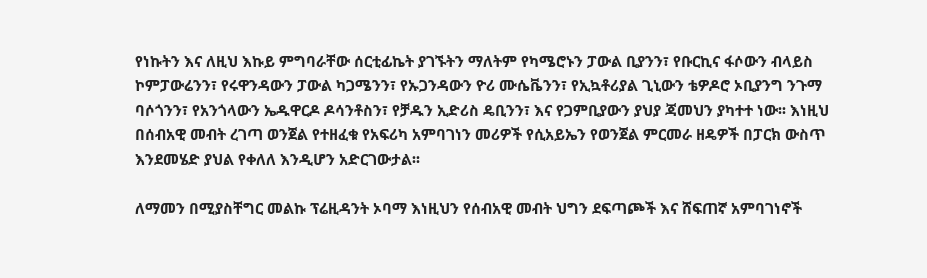የነኩትን እና ለዚህ እኩይ ምግባራቸው ሰርቲፊኬት ያገኙትን ማለትም የካሜሮኑን ፓውል ቢያንን፣ የቡርኪና ፋሶውን ብላይስ ኮምፓውሬንን፣ የሩዋንዳውን ፓውል ካጋሜንን፣ የኡጋንዳውን ዮሪ ሙሴቬንን፣ የኢኳቶሪያል ጊኒውን ቴዎዶሮ ኦቢያንግ ንጉማ ባሶጎንን፣ የአንጎላውን ኤዱዋርዶ ዶሳንቶስን፣ የቻዱን ኢድሪስ ዴቢንን፣ እና የጋምቢያውን ያህያ ጃመህን ያካተተ ነው፡፡ እነዚህ በሰብአዊ መብት ረገጣ ወንጀል የተዘፈቁ የአፍሪካ አምባገነን መሪዎች የሲአይኤን የወንጀል ምርመራ ዘዴዎች በፓርክ ውስጥ እንደመሄድ ያህል የቀለለ እንዲሆን አድርገውታል፡፡

ለማመን በሚያስቸግር መልኩ ፕሬዚዳንት ኦባማ እነዚህን የሰብአዊ መብት ህግን ደፍጣጮች እና ሸፍጠኛ አምባገነኖች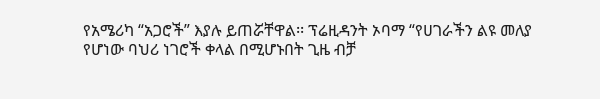የአሜሪካ “አጋሮች” እያሉ ይጠሯቸዋል፡፡ ፕሬዚዳንት ኦባማ “የሀገራችን ልዩ መለያ የሆነው ባህሪ ነገሮች ቀላል በሚሆኑበት ጊዜ ብቻ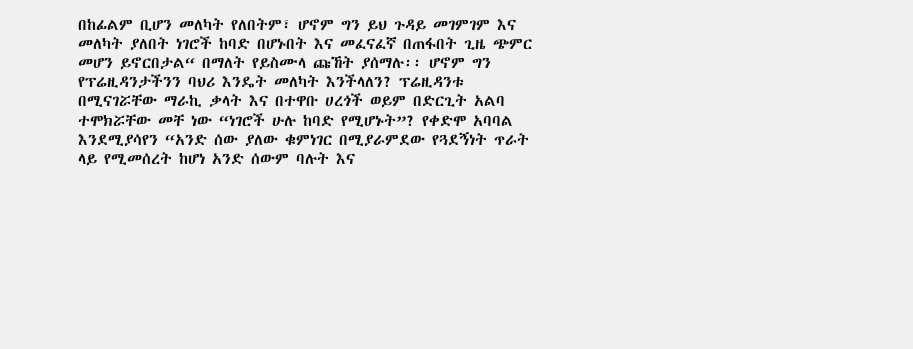በከፊልም ቢሆን መለካት የለበትም፣ ሆኖም ግን ይህ ጉዳይ መገምገም እና መለካት ያለበት ነገሮች ከባድ በሆኑበት እና መፈናፈኛ በጠፋበት ጊዜ ጭምር መሆን ይኖርበታል“ በማለት የይስሙላ ጩኸት ያሰማሉ፡፡ ሆኖም ግን የፕሬዚዳንታችንን ባህሪ እንዴት መለካት እንችላለን? ፕሬዚዳንቱ በሚናገሯቸው ማራኪ ቃላት እና በተዋቡ ሀረጎች ወይም በድርጊት አልባ ተሞክሯቸው መቸ ነው “ነገሮች ሁሉ ከባድ የሚሆኑት”? የቀድሞ አባባል እንደሚያሳየን “አንድ ሰው ያለው ቁምነገር በሚያራምደው የጓደኝነት ጥራት ላይ የሚመሰረት ከሆነ አንድ ሰውም ባሉት እና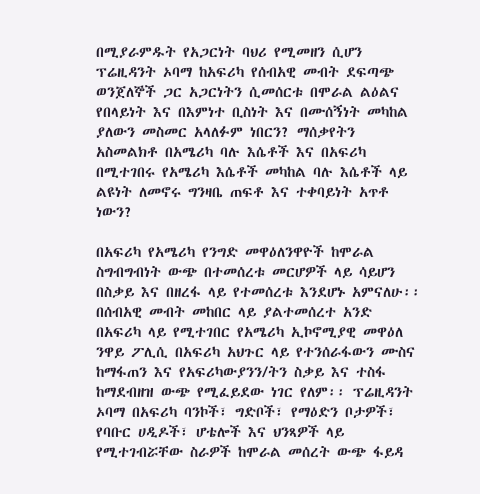በሚያራምዱት የአጋርነት ባህሪ የሚመዘን ሲሆን ፕሬዚዳንት ኦባማ ከአፍሪካ የሰብአዊ መብት ደፍጣጭ ወንጀለኞች ጋር አጋርነትን ሲመሰርቱ በሞራል ልዕልና የበላይነት እና በእምነተ ቢስነት እና በሙሰኝነት መካከል ያለውን መስመር አላለፉም ነበርን? ማሰቃየትን አስመልክቶ በአሜሪካ ባሉ እሴቶች እና በአፍሪካ በሚተገበሩ የአሜሪካ እሴቶች መካከል ባሉ እሴቶች ላይ ልዩነት ለመኖሩ ግንዛቤ ጠፍቶ እና ተቀባይነት አጥቶ ነውን?

በአፍሪካ የአሜሪካ የንግድ መዋዕለንዋዮች ከሞራል ስግብግብነት ውጭ በተመሰረቱ መርሆዎች ላይ ሳይሆን በስቃይ እና በዘረፋ ላይ የተመሰረቱ እንደሆኑ አምናለሁ፡፡ በሰብአዊ መብት መከበር ላይ ያልተመሰረተ አንድ በአፍሪካ ላይ የሚተገበር የአሜሪካ ኢኮኖሚያዊ መዋዕለ ንዋይ ፖሊሲ በአፍሪካ አህጉር ላይ የተንሰራፋውን ሙስና ከማፋጠን እና የአፍሪካውያንን/ትን ስቃይ እና ተስፋ ከማደብዘዝ ውጭ የሚፈይደው ነገር የለም፡፡ ፕሬዚዳንት ኦባማ በአፍሪካ ባንኮች፣ ግድቦች፣ የማዕድን ቦታዎች፣ የባቡር ሀዲዶች፣ ሆቴሎች እና ህንጻዎች ላይ የሚተገብሯቸው ስራዎች ከሞራል መሰረት ውጭ ፋይዳ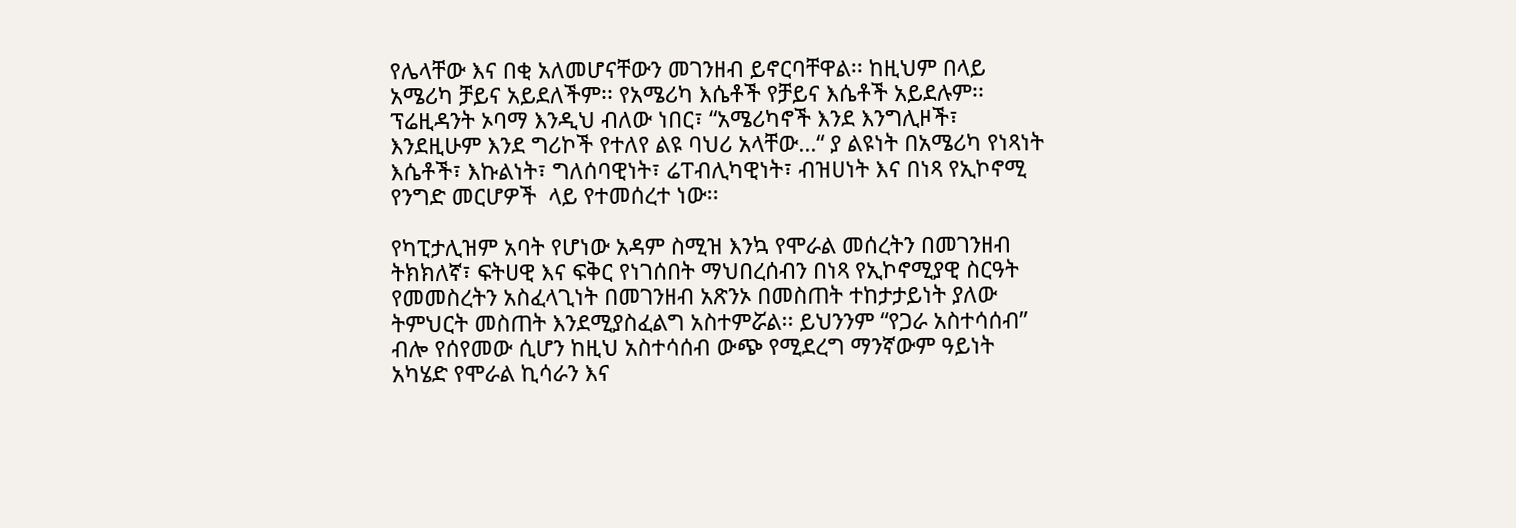የሌላቸው እና በቂ አለመሆናቸውን መገንዘብ ይኖርባቸዋል፡፡ ከዚህም በላይ አሜሪካ ቻይና አይደለችም፡፡ የአሜሪካ እሴቶች የቻይና እሴቶች አይደሉም፡፡ ፕሬዚዳንት ኦባማ እንዲህ ብለው ነበር፣ “አሜሪካኖች እንደ እንግሊዞች፣  እንደዚሁም እንደ ግሪኮች የተለየ ልዩ ባህሪ አላቸው…“ ያ ልዩነት በአሜሪካ የነጻነት እሴቶች፣ እኩልነት፣ ግለሰባዊነት፣ ሬፐብሊካዊነት፣ ብዝሀነት እና በነጻ የኢኮኖሚ የንግድ መርሆዎች  ላይ የተመሰረተ ነው፡፡

የካፒታሊዝም አባት የሆነው አዳም ስሚዝ እንኳ የሞራል መሰረትን በመገንዘብ ትክክለኛ፣ ፍትሀዊ እና ፍቅር የነገሰበት ማህበረሰብን በነጻ የኢኮኖሚያዊ ስርዓት የመመስረትን አስፈላጊነት በመገንዘብ አጽንኦ በመስጠት ተከታታይነት ያለው ትምህርት መስጠት እንደሚያስፈልግ አስተምሯል፡፡ ይህንንም “የጋራ አስተሳሰብ” ብሎ የሰየመው ሲሆን ከዚህ አስተሳሰብ ውጭ የሚደረግ ማንኛውም ዓይነት አካሄድ የሞራል ኪሳራን እና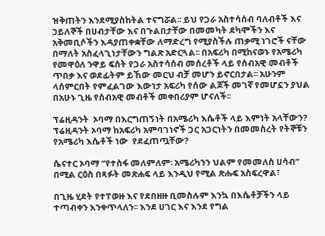ዝቅጠትን እንደሚያስከትል ተናግሯል፡፡ ይህ የጋራ አስተሳሰብ ባለብቶች እና ኃይለኞች በሀብታቸው እና በጉልበታቸው በመመካት ደካሞችን እና አቅመቢሶችን እዳያጠቀቋቸው ለማድረግ የሚያስችሉ ጠቃሚ ነገሮች ናቸው በማለት አስፈላጊነታቸውን ግልጽ አድርጓል፡፡ በአፍሪካ በሚከናወኑ የአሜሪካ የመዋዕለ ንዋይ ፍሰት የጋራ አስተሳሰብ መሰረቶች ላይ የሰብአዊ መብቶች ጥበቃ እና ወደፊትም ይኸው መርህ ብቻ መሆን ይኖርበታል፡፡ አሁንም ላሰምርበት የምፈልገው እውነታ አፍሪካ የሰው ልጆች መገኛ የመሆኗን ያህል በአሁኑ ጊዜ የሰብአዊ መብቶች መቀበሪያም ሆናለች፡፡

ፕሬዚዳንት  ኦባማ በእርግጠኝነት በአሜሪካ እሴቶች ላይ እምነት አላቸውን? ፕሬዚዳንት ኦባማ ከአፍሪካ አምባገነኖች ጋር አጋርነትን በመመስረት የትኞቹን የአሜሪካ እሴቶች ነው  የደፈጠጧቸው?

ሴናተር ኦባማ “የተስፋ መለምለም፡ አሜሪካንን ህልም የመመለስ ሀሳብ” በሚል ርዕስ በጻፉት መጽሐፍ ላይ እንዲህ የሚል ጽሑፍ አስፍረዋል፣

በጊዜ ሂደት የተፐወዙ እና የደበዘዙ ቢመስሉም እንኳ በእሴቶቻችን ላይ ተጣብቀን እንቀጥላለን፡፡ እንደ ሀገር እና እንደ የግል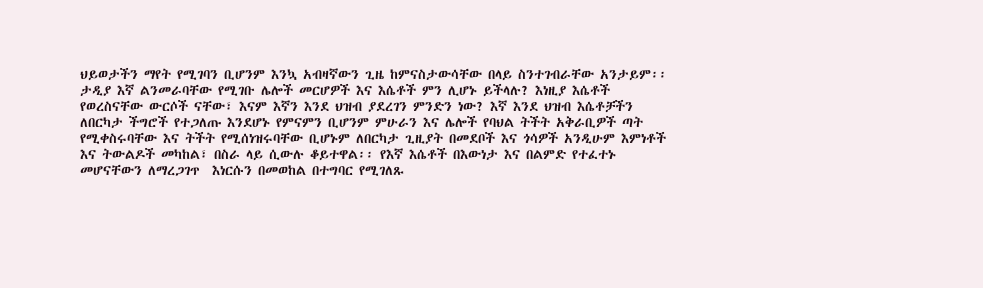ህይወታችን ማየት የሚገባን ቢሆንም እንኳ አብዛኛውን ጊዜ ከምናስታውሳቸው በላይ ስንተገብራቸው አንታይም፡፡ ታዲያ እኛ ልንመራባቸው የሚገቡ ሌሎች መርሆዎች እና እሴቶች ምን ሊሆኑ ይችላሉ? እነዚያ እሴቶች የወረስናቸው ውርሶች ናቸው፣ እናም እኛን እንደ ህዝብ ያደረገን ምንድን ነው? እኛ እንደ ህዝብ እሴቶቻችን ለበርካታ ችግሮች የተጋለጡ እንደሆኑ የምናምን ቢሆንም ምሁራን እና ሌሎች የባህል ትችት አቅራቢዎች ጣት የሚቀስሩባቸው እና ትችት የሚሰነዝሩባቸው ቢሆኑም ለበርካታ ጊዚያት በመደቦች እና ጎሳዎች አንዲሁም እምነቶች እና ትውልዶች መካከል፣ በስራ ላይ ሲውሉ ቆይተዋል፡፡ የእኛ እሴቶች በእውነታ እና በልምድ የተፈተኑ መሆናቸውን ለማረጋገጥ  እነርሱን በመወከል በተግባር የሚገለጹ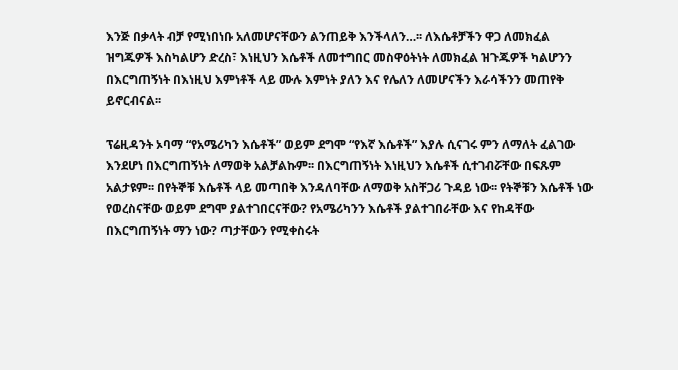እንጅ በቃላት ብቻ የሚነበነቡ አለመሆናቸውን ልንጠይቅ እንችላለን…፡፡ ለእሴቶቻችን ዋጋ ለመክፈል ዝግጁዎች እስካልሆን ድረስ፣ እነዚህን እሴቶች ለመተግበር መስዋዕትነት ለመክፈል ዝጉጁዎች ካልሆንን በእርግጠኝነት በእነዚህ እምነቶች ላይ ሙሉ እምነት ያለን እና የሌለን ለመሆናችን እራሳችንን መጠየቅ ይኖርብናል፡፡

ፕሬዚዳንት ኦባማ “የአሜሪካን እሴቶች” ወይም ደግሞ “የእኛ እሴቶች” እያሉ ሲናገሩ ምን ለማለት ፈልገው እንደሆነ በእርግጠኝነት ለማወቅ አልቻልኩም፡፡ በእርግጠኝነት እነዚህን እሴቶች ሲተገብሯቸው በፍጹም አልታዩም፡፡ በየትኞቹ እሴቶች ላይ መጣበቅ እንዳለባቸው ለማወቅ አስቸጋሪ ጉዳይ ነው፡፡ የትኞቹን እሴቶች ነው የወረስናቸው ወይም ደግሞ ያልተገበርናቸው? የአሜሪካንን እሴቶች ያልተገበራቸው እና የከዳቸው በእርግጠኝነት ማን ነው? ጣታቸውን የሚቀስሩት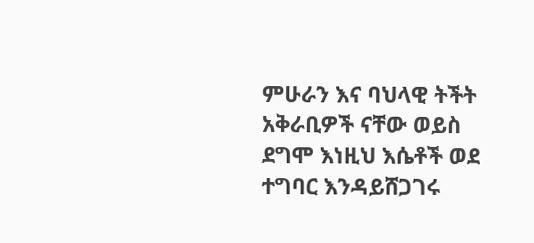ምሁራን እና ባህላዊ ትችት አቅራቢዎች ናቸው ወይስ ደግሞ እነዚህ እሴቶች ወደ ተግባር እንዳይሸጋገሩ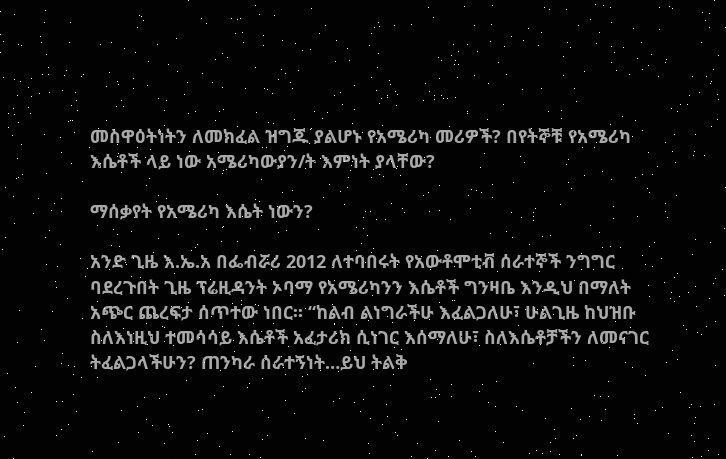መስዋዕትነትን ለመክፈል ዝግጁ ያልሆኑ የአሜሪካ መሪዎች? በየትኞቹ የአሜሪካ እሴቶች ላይ ነው አሜሪካውያን/ት እምነት ያላቸው?

ማሰቃየት የአሜሪካ እሴት ነውን?

አንድ ጊዜ እ.ኤ.አ በፌብሯሪ 2012 ለተባበሩት የአውቶሞቲቭ ሰራተኞች ንግግር ባደረጉበት ጊዜ ፕሬዚዳንት ኦባማ የአሜሪካንን እሴቶች ግንዛቤ እንዲህ በማለት አጭር ጨረፍታ ሰጥተው ነበር፡፡ “ከልብ ልነግራችሁ እፈልጋለሁ፣ ሁልጊዜ ከህዝቡ ስለእነዚህ ተመሳሳይ እሴቶች አፈታሪክ ሲነገር እሰማለሁ፣ ስለእሴቶቻችን ለመናገር ትፈልጋላችሁን? ጠንካራ ሰራተኝነት…ይህ ትልቅ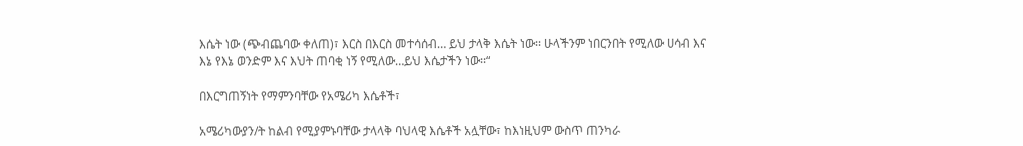እሴት ነው (ጭብጨባው ቀለጠ)፣ እርስ በእርስ መተሳሰብ… ይህ ታላቅ እሴት ነው፡፡ ሁላችንም ነበርንበት የሚለው ሀሳብ እና እኔ የእኔ ወንድም እና እህት ጠባቂ ነኝ የሚለው…ይህ እሴታችን ነው፡፡“

በእርግጠኝነት የማምንባቸው የአሜሪካ እሴቶች፣

አሜሪካውያን/ት ከልብ የሚያምኑባቸው ታላላቅ ባህላዊ እሴቶች አሏቸው፣ ከእነዚህም ውስጥ ጠንካራ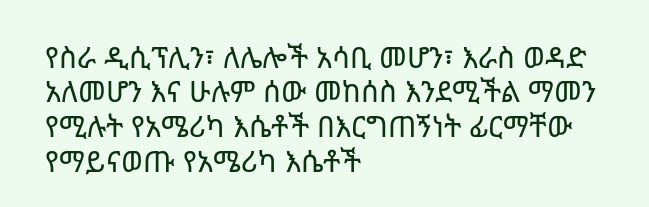የስራ ዲሲፕሊን፣ ለሌሎች አሳቢ መሆን፣ እራስ ወዳድ አለመሆን እና ሁሉም ሰው መከሰስ እንደሚችል ማመን የሚሉት የአሜሪካ እሴቶች በእርግጠኝነት ፊርማቸው የማይናወጡ የአሜሪካ እሴቶች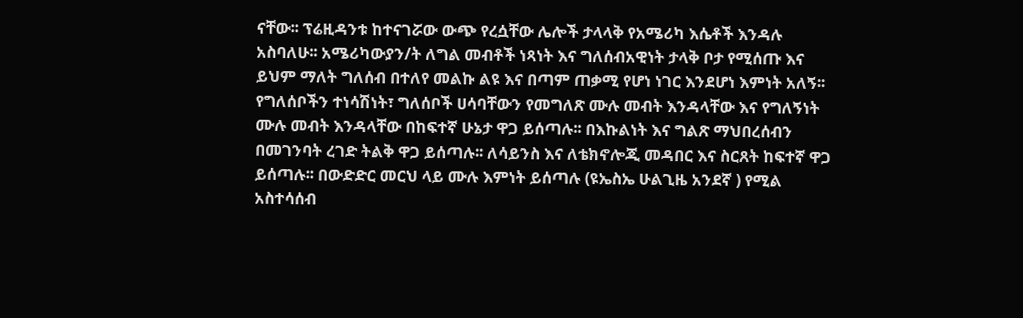ናቸው፡፡ ፕሬዚዳንቱ ከተናገሯው ውጭ የረሷቸው ሌሎች ታላላቅ የአሜሪካ እሴቶች እንዳሉ አስባለሁ፡፡ አሜሪካውያን/ት ለግል መብቶች ነጻነት እና ግለሰብአዊነት ታላቅ ቦታ የሚሰጡ እና ይህም ማለት ግለሰብ በተለየ መልኩ ልዩ እና በጣም ጠቃሚ የሆነ ነገር እንደሆነ እምነት አለኝ፡፡ የግለሰቦችን ተነሳሽነት፣ ግለሰቦች ሀሳባቸውን የመግለጽ ሙሉ መብት እንዳላቸው እና የግለኝነት ሙሉ መብት እንዳላቸው በከፍተኛ ሁኔታ ዋጋ ይሰጣሉ፡፡ በእኩልነት እና ግልጽ ማህበረሰብን በመገንባት ረገድ ትልቅ ዋጋ ይሰጣሉ፡፡ ለሳይንስ እና ለቴክኖሎጂ መዳበር እና ስርጸት ከፍተኛ ዋጋ ይሰጣሉ፡፡ በውድድር መርህ ላይ ሙሉ እምነት ይሰጣሉ (ዩኤስኤ ሁልጊዜ አንደኛ ) የሚል አስተሳሰብ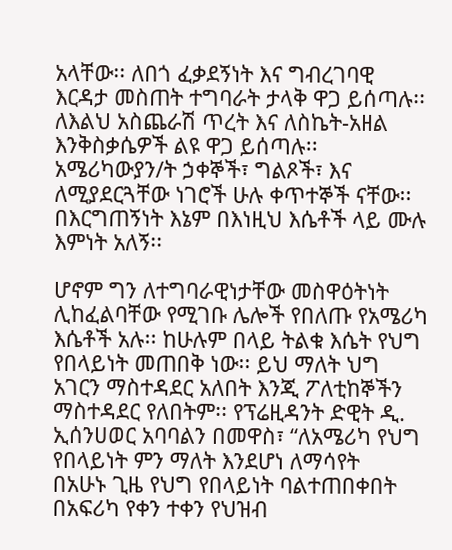አላቸው፡፡ ለበጎ ፈቃደኝነት እና ግብረገባዊ እርዳታ መስጠት ተግባራት ታላቅ ዋጋ ይሰጣሉ፡፡ ለእልህ አስጨራሽ ጥረት እና ለስኬት-አዘል እንቅስቃሴዎች ልዩ ዋጋ ይሰጣሉ፡፡ አሜሪካውያን/ት ኃቀኞች፣ ግልጾች፣ እና ለሚያደርጓቸው ነገሮች ሁሉ ቀጥተኞች ናቸው፡፡ በእርግጠኝነት እኔም በእነዚህ እሴቶች ላይ ሙሉ እምነት አለኝ፡፡

ሆኖም ግን ለተግባራዊነታቸው መስዋዕትነት ሊከፈልባቸው የሚገቡ ሌሎች የበለጡ የአሜሪካ እሴቶች አሉ፡፡ ከሁሉም በላይ ትልቁ እሴት የህግ የበላይነት መጠበቅ ነው፡፡ ይህ ማለት ህግ አገርን ማስተዳደር አለበት እንጂ ፖለቲከኞችን ማስተዳደር የለበትም፡፡ የፕሬዚዳንት ድዊት ዲ. ኢሰንሀወር አባባልን በመዋስ፣ “ለአሜሪካ የህግ የበላይነት ምን ማለት እንደሆነ ለማሳየት    በአሁኑ ጊዜ የህግ የበላይነት ባልተጠበቀበት በአፍሪካ የቀን ተቀን የህዝብ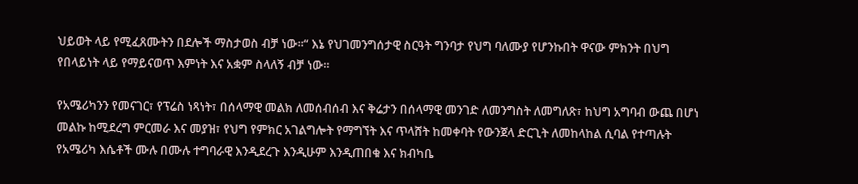ህይወት ላይ የሚፈጸሙትን በደሎች ማስታወስ ብቻ ነው፡፡“ እኔ የህገመንግሰታዊ ስርዓት ግንባታ የህግ ባለሙያ የሆንኩበት ዋናው ምክንት በህግ የበላይነት ላይ የማይናወጥ እምነት እና አቋም ስላለኝ ብቻ ነው፡፡

የአሜሪካንን የመናገር፣ የፕሬስ ነጻነት፣ በሰላማዊ መልክ ለመሰብሰብ እና ቅሬታን በሰላማዊ መንገድ ለመንግስት ለመግለጽ፣ ከህግ አግባብ ውጨ በሆነ መልኩ ከሚደረግ ምርመራ እና መያዝ፣ የህግ የምክር አገልግሎት የማግኘት እና ጥላሸት ከመቀባት የውንጀላ ድርጊት ለመከላከል ሲባል የተጣሉት የአሜሪካ እሴቶች ሙሉ በሙሉ ተግባራዊ እንዲደረጉ እንዲሁም እንዲጠበቁ እና ክብካቤ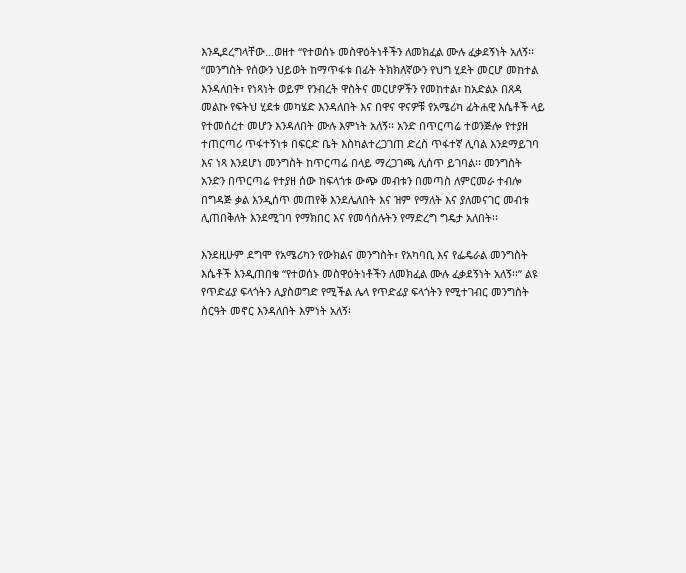እንዲደረግላቸው…ወዘተ “የተወሰኑ መስዋዕትነቶችን ለመክፈል ሙሉ ፈቃደኝነት አለኝ፡፡ “መንግስት የሰውን ህይወት ከማጥፋቱ በፊት ትክክለኛውን የህግ ሂደት መርሆ መከተል እንዳለበት፣ የነጻነት ወይም የንብረት ዋስትና መርሆዎችን የመከተል፣ ከአድልኦ በጸዳ መልኩ የፍትህ ሂደቱ መካሄድ እንዳለበት እና በዋና ዋናዎቹ የአሜሪካ ፊትሐዊ እሴቶች ላይ የተመሰረተ መሆን እንዳለበት ሙሉ እምነት አለኝ፡፡ አንድ በጥርጣሬ ተወንጅሎ የተያዘ ተጠርጣሪ ጥፋተኝነቱ በፍርድ ቤት እስካልተረጋገጠ ድረስ ጥፋተኛ ሊባል እንደማይገባ እና ነጻ እንደሆነ መንግስት ከጥርጣሬ በላይ ማረጋገጫ ሊሰጥ ይገባል፡፡ መንግስት አንድን በጥርጣሬ የተያዘ ሰው ከፍላጎቱ ውጭ መብቱን በመጣስ ለምርመራ ተብሎ በግዳጅ ቃል እንዲሰጥ መጠየቅ እንደሌለበት እና ዝም የማለት እና ያለመናገር መብቱ ሊጠበቅለት እንደሚገባ የማክበር እና የመሳሰሉትን የማድረግ ግዴታ አለበት፡፡

እንደዚሁም ደግሞ የአሜሪካን የውክልና መንግስት፣ የአካባቢ እና የፌዴራል መንግስት እሴቶች እንዲጠበቁ “የተወሰኑ መስዋዕትነቶችን ለመክፈል ሙሉ ፈቃደኝነት አለኝ፡፡” ልዩ የጥድፊያ ፍላጎትን ሊያስወግድ የሚችል ሌላ የጥድፊያ ፍላጎትን የሚተገብር መንግስት ስርዓት መኖር እንዳለበት እምነት አለኝ፡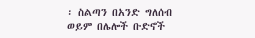፡ ስልጣን በአንድ ግለሰብ ወይም በሌሎች ቡድኖች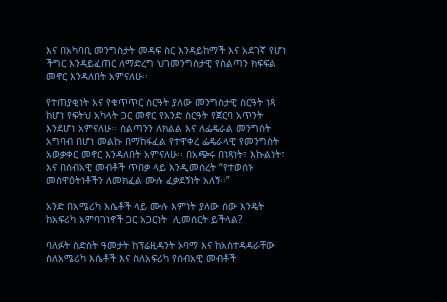እና በአካባቢ መንግስታት መዳፍ ስር እንዳይከማች እና አደገኛ የሆነ ችግር እንዳይፈጠር ለማድረግ ህገመንግስታዊ የስልጣን ክፍፍል መኖር እንዳለበት አምናለሁ፡፡

የተጠያቂነት እና የቁጥጥር ስርዓት ያለው መንግስታዊ ስርዓት ነጻ ከሆነ የፍትህ አካላት ጋር መኖር የአንድ ስርዓት የጀርባ አጥንት እንደሆነ አምናለሁ፡፡ ስልጣንን ለክልል እና ለፌዴራል መንግስት አግባብ በሆነ መልኩ በማከፋፈል የተዋቀረ ፌዴራላዊ የመንግስት አወቃቀር መኖር እንዳለበት አምናለሁ፡፡ በአጭሩ በነጻነት፣ እኩልነት፣ እና በሰብአዊ መብቶች ጥበቃ ላይ እንዲመሰረት “የተወሰኑ መስዋዕትነቶችን ለመክፈል ሙሉ ፈቃደኝነት አለኝ፡፡”

አንድ በአሜሪካ እሴቶች ላይ ሙሉ እምነት ያለው ሰው እንዴት ከአፍሪካ አምባገነኖች ጋር አጋርነት  ሊመሰርት ይችላል?

ባለፉት ስድስት ዓመታት ከፕሬዚዳንት ኦባማ እና ከአስተዳዳራቸው ስለአሜሪካ እሴቶች እና ስለአፍሪካ የሰብአዊ መብቶች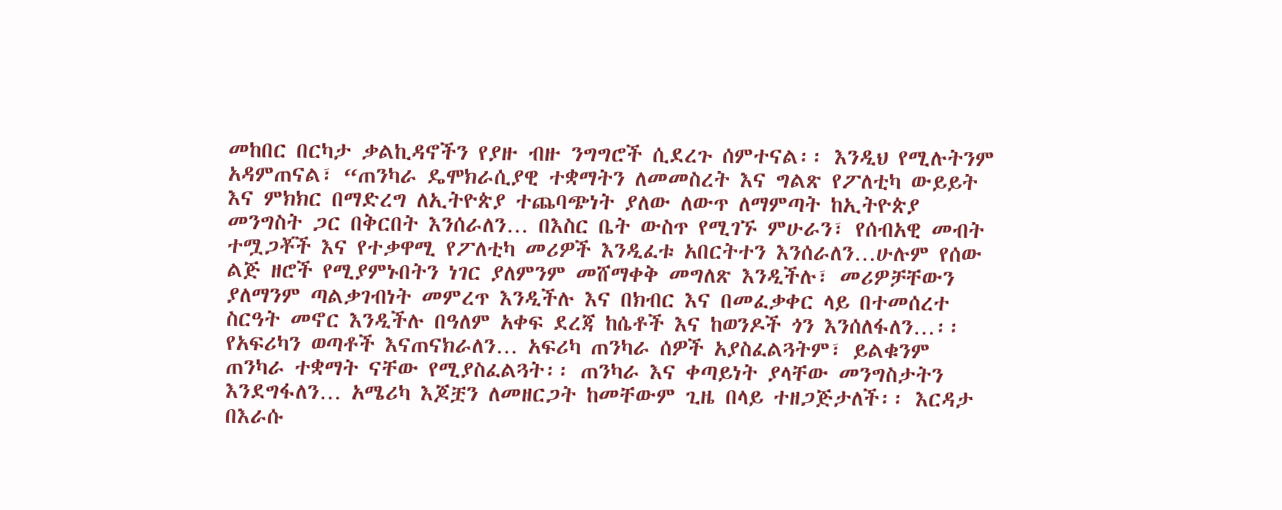መከበር በርካታ ቃልኪዳኖችን የያዙ ብዙ ንግግሮች ሲደረጉ ሰምተናል፡፡ እንዲህ የሚሉትንም አዳምጠናል፣ “ጠንካራ ዴሞክራሲያዊ ተቋማትን ለመመስረት እና ግልጽ የፖለቲካ ውይይት እና ምክክር በማድረግ ለኢትዮጵያ ተጨባጭነት ያለው ለውጥ ለማምጣት ከኢትዮጵያ መንግስት ጋር በቅርበት እንሰራለን… በእስር ቤት ውስጥ የሚገኙ ምሁራን፣ የሰብአዊ መብት ተሟጋቾች እና የተቃዋሚ የፖለቲካ መሪዎች እንዲፈቱ አበርትተን እንሰራለን…ሁሉም የሰው ልጅ ዘሮች የሚያምኑበትን ነገር ያለምንም መሸማቀቅ መግለጽ እንዲችሉ፣ መሪዎቻቸውን ያለማንም ጣልቃገብነት መምረጥ እንዲችሉ እና በክብር እና በመፈቃቀር ላይ በተመሰረተ ስርዓት መኖር እንዲችሉ በዓለም አቀፍ ደረጃ ከሴቶች እና ከወንዶች ጎን እንሰለፋለን…፡፡የአፍሪካን ወጣቶች እናጠናክራለን… አፍሪካ ጠንካራ ሰዎች አያስፈልጓትም፣ ይልቁንም ጠንካራ ተቋማት ናቸው የሚያስፈልጓት፡፡ ጠንካራ እና ቀጣይነት ያላቸው መንግስታትን እንደግፋለን… አሜሪካ እጆቿን ለመዘርጋት ከመቸውም ጊዜ በላይ ተዘጋጅታለች፡፡ እርዳታ በእራሱ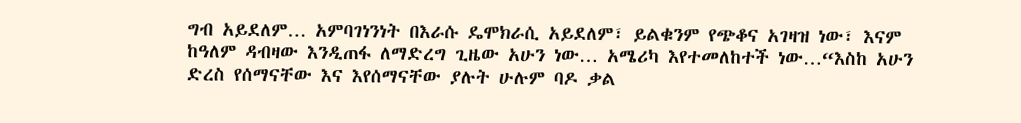ግብ አይደለም… አምባገነንነት በእራሱ ዴሞክራሲ አይደለም፣ ይልቁንም የጭቆና አገዛዝ ነው፣ እናም ከዓለም ዳብዛው እንዲጠፋ ለማድረግ ጊዜው አሁን ነው… አሜሪካ እየተመለከተች ነው…“እስከ አሁን ድረስ የሰማናቸው እና እየሰማናቸው ያሉት ሁሉም ባዶ ቃል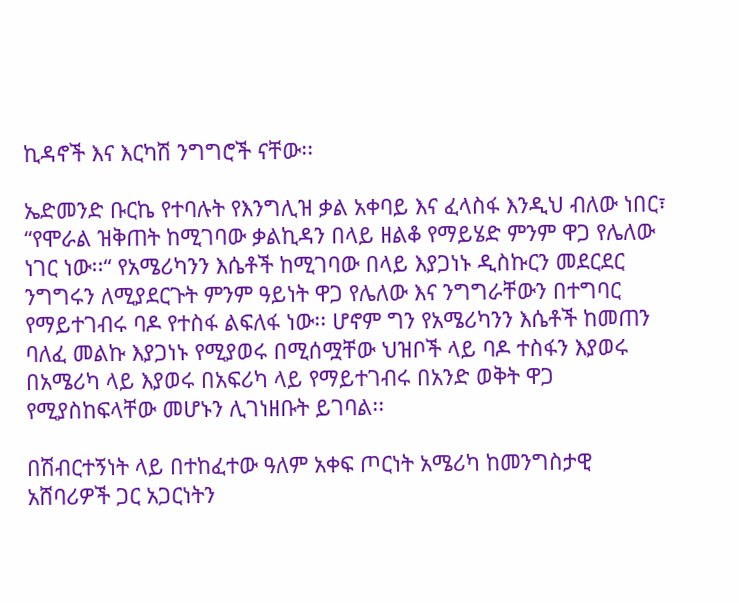ኪዳኖች እና እርካሽ ንግግሮች ናቸው፡፡

ኤድመንድ ቡርኬ የተባሉት የእንግሊዝ ቃል አቀባይ እና ፈላስፋ እንዲህ ብለው ነበር፣ “የሞራል ዝቅጠት ከሚገባው ቃልኪዳን በላይ ዘልቆ የማይሄድ ምንም ዋጋ የሌለው ነገር ነው፡፡“ የአሜሪካንን እሴቶች ከሚገባው በላይ እያጋነኑ ዲስኩርን መደርደር ንግግሩን ለሚያደርጉት ምንም ዓይነት ዋጋ የሌለው እና ንግግራቸውን በተግባር የማይተገብሩ ባዶ የተስፋ ልፍለፋ ነው፡፡ ሆኖም ግን የአሜሪካንን እሴቶች ከመጠን ባለፈ መልኩ እያጋነኑ የሚያወሩ በሚሰሟቸው ህዝቦች ላይ ባዶ ተስፋን እያወሩ በአሜሪካ ላይ እያወሩ በአፍሪካ ላይ የማይተገብሩ በአንድ ወቅት ዋጋ የሚያስከፍላቸው መሆኑን ሊገነዘቡት ይገባል፡፡

በሽብርተኝነት ላይ በተከፈተው ዓለም አቀፍ ጦርነት አሜሪካ ከመንግስታዊ አሸባሪዎች ጋር አጋርነትን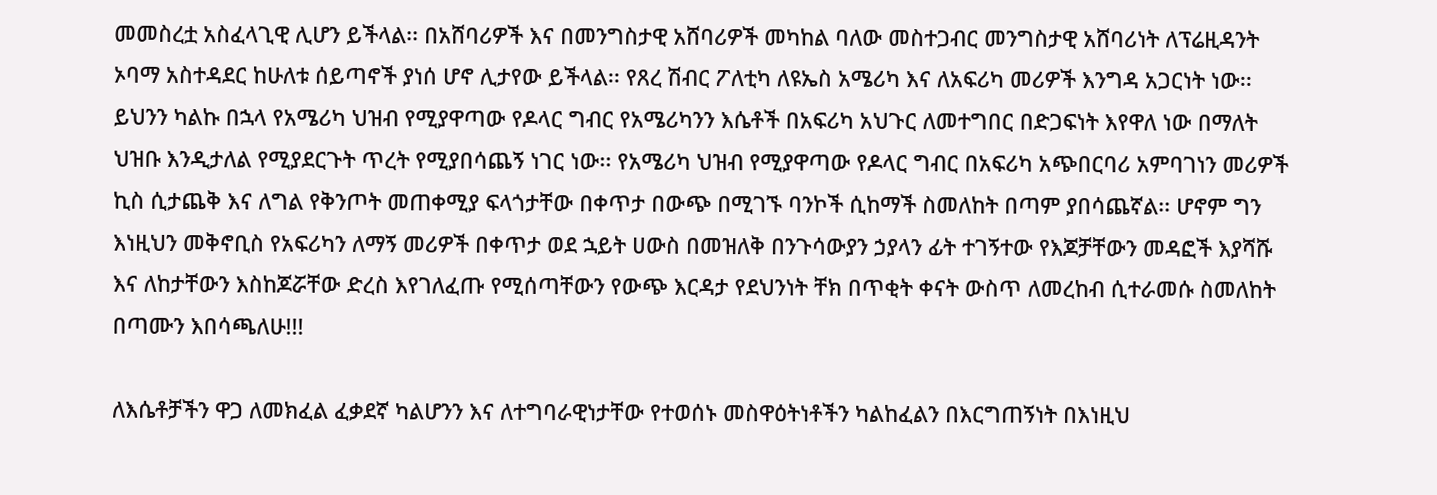መመስረቷ አስፈላጊዊ ሊሆን ይችላል፡፡ በአሸባሪዎች እና በመንግስታዊ አሸባሪዎች መካከል ባለው መስተጋብር መንግስታዊ አሸባሪነት ለፕሬዚዳንት ኦባማ አስተዳደር ከሁለቱ ሰይጣኖች ያነሰ ሆኖ ሊታየው ይችላል፡፡ የጸረ ሽብር ፖለቲካ ለዩኤስ አሜሪካ እና ለአፍሪካ መሪዎች እንግዳ አጋርነት ነው፡፡ ይህንን ካልኩ በኋላ የአሜሪካ ህዝብ የሚያዋጣው የዶላር ግብር የአሜሪካንን እሴቶች በአፍሪካ አህጉር ለመተግበር በድጋፍነት እየዋለ ነው በማለት ህዝቡ እንዲታለል የሚያደርጉት ጥረት የሚያበሳጨኝ ነገር ነው፡፡ የአሜሪካ ህዝብ የሚያዋጣው የዶላር ግብር በአፍሪካ አጭበርባሪ አምባገነን መሪዎች ኪስ ሲታጨቅ እና ለግል የቅንጦት መጠቀሚያ ፍላጎታቸው በቀጥታ በውጭ በሚገኙ ባንኮች ሲከማች ስመለከት በጣም ያበሳጨኛል፡፡ ሆኖም ግን እነዚህን መቅኖቢስ የአፍሪካን ለማኝ መሪዎች በቀጥታ ወደ ኋይት ሀውስ በመዝለቅ በንጉሳውያን ኃያላን ፊት ተገኝተው የእጆቻቸውን መዳፎች እያሻሹ እና ለከታቸውን እስከጆሯቸው ድረስ እየገለፈጡ የሚሰጣቸውን የውጭ እርዳታ የደህንነት ቸክ በጥቂት ቀናት ውስጥ ለመረከብ ሲተራመሱ ስመለከት በጣሙን እበሳጫለሁ!!!

ለእሴቶቻችን ዋጋ ለመክፈል ፈቃደኛ ካልሆንን እና ለተግባራዊነታቸው የተወሰኑ መስዋዕትነቶችን ካልከፈልን በእርግጠኝነት በእነዚህ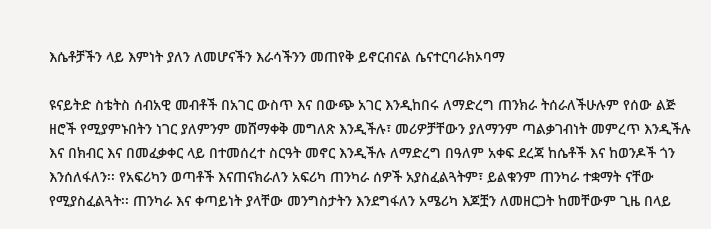እሴቶቻችን ላይ እምነት ያለን ለመሆናችን እራሳችንን መጠየቅ ይኖርብናል ሴናተርባራክኦባማ

ዩናይትድ ስቴትስ ሰብአዊ መብቶች በአገር ውስጥ እና በውጭ አገር እንዲከበሩ ለማድረግ ጠንክራ ትሰራለችሁሉም የሰው ልጅ ዘሮች የሚያምኑበትን ነገር ያለምንም መሸማቀቅ መግለጽ እንዲችሉ፣ መሪዎቻቸውን ያለማንም ጣልቃገብነት መምረጥ እንዲችሉ እና በክብር እና በመፈቃቀር ላይ በተመሰረተ ስርዓት መኖር እንዲችሉ ለማድረግ በዓለም አቀፍ ደረጃ ከሴቶች እና ከወንዶች ጎን እንሰለፋለን፡፡ የአፍሪካን ወጣቶች እናጠናክራለን አፍሪካ ጠንካራ ሰዎች አያስፈልጓትም፣ ይልቁንም ጠንካራ ተቋማት ናቸው የሚያስፈልጓት፡፡ ጠንካራ እና ቀጣይነት ያላቸው መንግስታትን እንደግፋለን አሜሪካ እጆቿን ለመዘርጋት ከመቸውም ጊዜ በላይ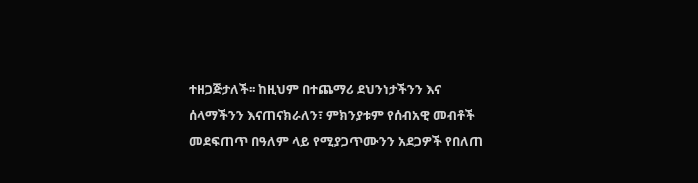ተዘጋጅታለች፡፡ ከዚህም በተጨማሪ ደህንነታችንን እና ሰላማችንን እናጠናክራለን፣ ምክንያቱም የሰብአዊ መብቶች መደፍጠጥ በዓለም ላይ የሚያጋጥሙንን አደጋዎች የበለጠ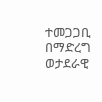ተመጋጋቢ በማድረግ ወታደራዊ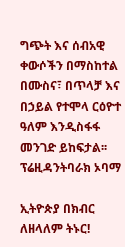ግጭት እና ሰብአዊ ቀውሶችን በማስከተል በሙስና፣ በጥላቻ እና በኃይል የተሞላ ርዕዮተ ዓለም እንዲስፋፋ መንገድ ይከፍታል፡፡ ፕሬዚዳንትባራክ ኦባማ

ኢትዮጵያ በክብር ለዘላለም ትኑር!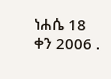ነሐሴ 18 ቀን 2006 .